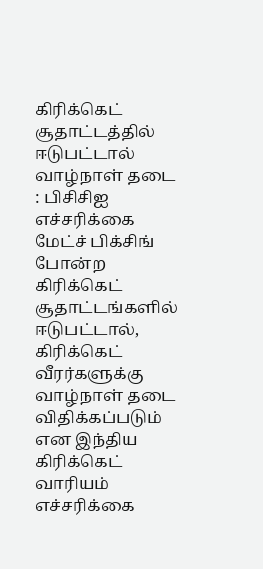கிரிக்கெட் சூதாட்டத்தில் ஈடுபட்டால் வாழ்நாள் தடை : பிசிசிஐ எச்சரிக்கை
மேட்ச் பிக்சிங் போன்ற கிரிக்கெட் சூதாட்டங்களில் ஈடுபட்டால், கிரிக்கெட் வீரர்களுக்கு வாழ்நாள் தடை விதிக்கப்படும் என இந்திய கிரிக்கெட் வாரியம் எச்சரிக்கை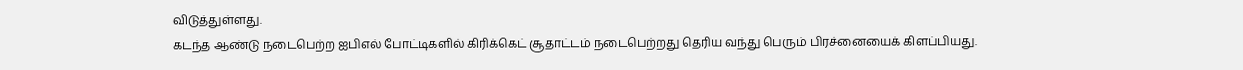விடுத்துள்ளது.
கடந்த ஆண்டு நடைபெற்ற ஐபிஎல் போட்டிகளில் கிரிக்கெட் சூதாட்டம் நடைபெற்றது தெரிய வந்து பெரும் பிரச்னையைக் கிளப்பியது.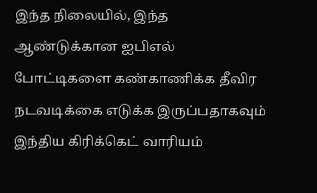இந்த நிலையில், இந்த ஆண்டுக்கான ஐபிஎல் போட்டிகளை கண்காணிக்க தீவிர நடவடிக்கை எடுக்க இருப்பதாகவும் இந்திய கிரிக்கெட் வாரியம்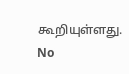கூறியுள்ளது.
No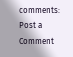comments:
Post a Comment